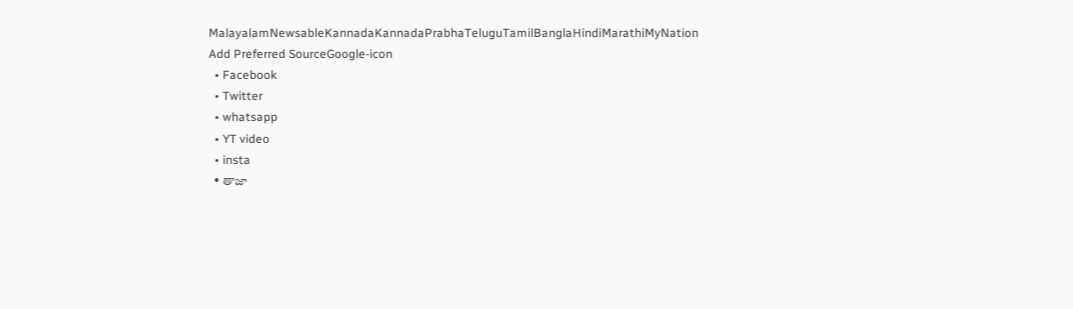MalayalamNewsableKannadaKannadaPrabhaTeluguTamilBanglaHindiMarathiMyNation
Add Preferred SourceGoogle-icon
  • Facebook
  • Twitter
  • whatsapp
  • YT video
  • insta
  • తాజా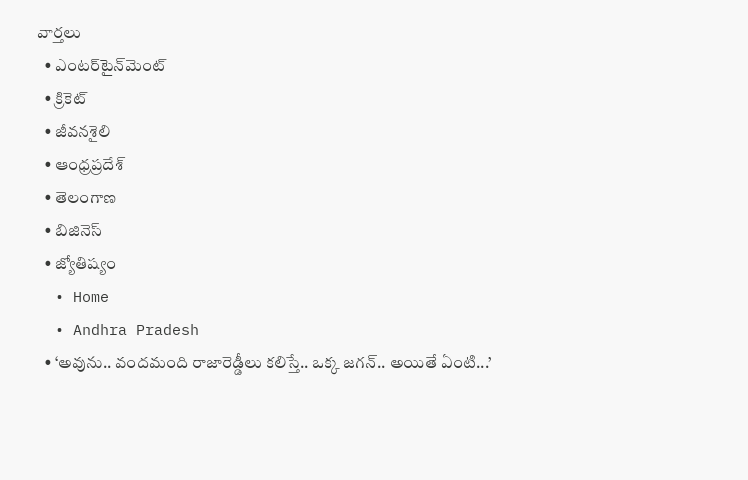వార్తలు
  • ఎంటర్‌టైన్‌మెంట్
  • క్రికెట్
  • జీవనశైలి
  • ఆంధ్రప్రదేశ్
  • తెలంగాణ
  • బిజినెస్
  • జ్యోతిష్యం
  • Home
  • Andhra Pradesh
  • ‘అవును.. వందమంది రాజారెడ్డీలు కలిస్తే.. ఒక్క జగన్.. అయితే ఏంటి...’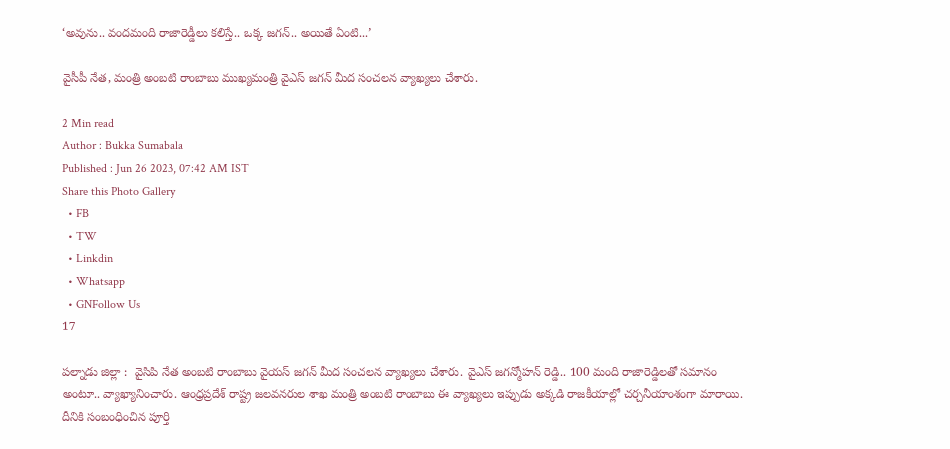‘అవును.. వందమంది రాజారెడ్డీలు కలిస్తే.. ఒక్క జగన్.. అయితే ఏంటి...’

వైసీపీ నేత, మంత్రి అంబటి రాంబాబు ముఖ్యమంత్రి వైఎస్ జగన్ మీద సంచలన వ్యాఖ్యలు చేశారు.

2 Min read
Author : Bukka Sumabala
Published : Jun 26 2023, 07:42 AM IST
Share this Photo Gallery
  • FB
  • TW
  • Linkdin
  • Whatsapp
  • GNFollow Us
17

పల్నాడు జిల్లా :  వైసిపి నేత అంబటి రాంబాబు వైయస్ జగన్ మీద సంచలన వ్యాఖ్యలు చేశారు. వైఎస్ జగన్మోహన్ రెడ్డి.. 100 మంది రాజారెడ్డిలతో సమానం అంటూ.. వ్యాఖ్యానించారు. ఆంధ్రప్రదేశ్ రాష్ట్ర జలవనరుల శాఖ మంత్రి అంబటి రాంబాబు ఈ వ్యాఖ్యలు ఇప్పుడు అక్కడి రాజకీయాల్లో చర్చనీయాంశంగా మారాయి. దీనికి సంబంధించిన పూర్తి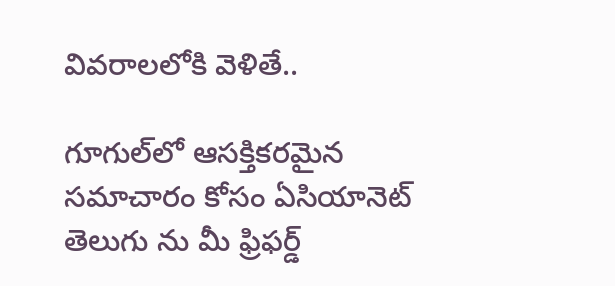వివరాలలోకి వెళితే..

గూగుల్‌లో ఆసక్తికరమైన సమాచారం కోసం ఏసియానెట్ తెలుగు ను మీ ఫ్రిఫర్డ్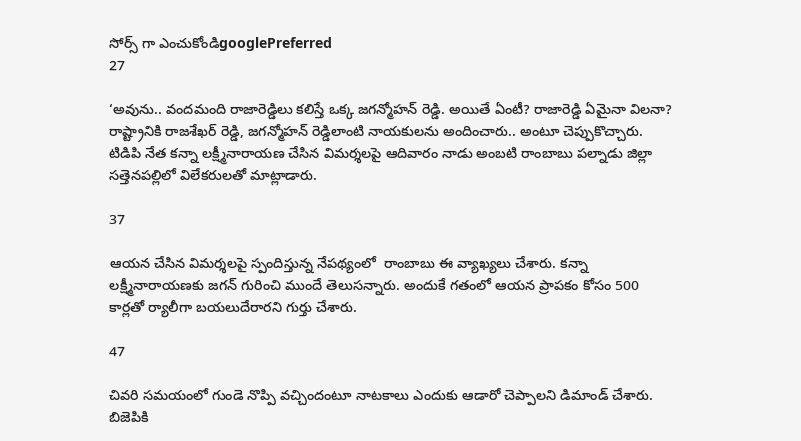సోర్స్ గా ఎంచుకోండిgooglePreferred
27

‘అవును.. వందమంది రాజారెడ్డిలు కలిస్తే ఒక్క జగన్మోహన్ రెడ్డి. అయితే ఏంటీ? రాజారెడ్డి ఏమైనా విలనా? రాష్ట్రానికి రాజశేఖర్ రెడ్డి, జగన్మోహన్ రెడ్డిలాంటి నాయకులను అందించారు.. అంటూ చెప్పుకొచ్చారు. టిడిపి నేత కన్నా లక్ష్మీనారాయణ చేసిన విమర్శలపై ఆదివారం నాడు అంబటి రాంబాబు పల్నాడు జిల్లా సత్తెనపల్లిలో విలేకరులతో మాట్లాడారు.

37

ఆయన చేసిన విమర్శలపై స్పందిస్తున్న నేపథ్యంలో  రాంబాబు ఈ వ్యాఖ్యలు చేశారు. కన్నా లక్ష్మీనారాయణకు జగన్ గురించి ముందే తెలుసన్నారు. అందుకే గతంలో ఆయన ప్రాపకం కోసం 500 కార్లతో ర్యాలీగా బయలుదేరారని గుర్తు చేశారు.

47

చివరి సమయంలో గుండె నొప్పి వచ్చిందంటూ నాటకాలు ఎందుకు ఆడారో చెప్పాలని డిమాండ్ చేశారు. బిజెపికి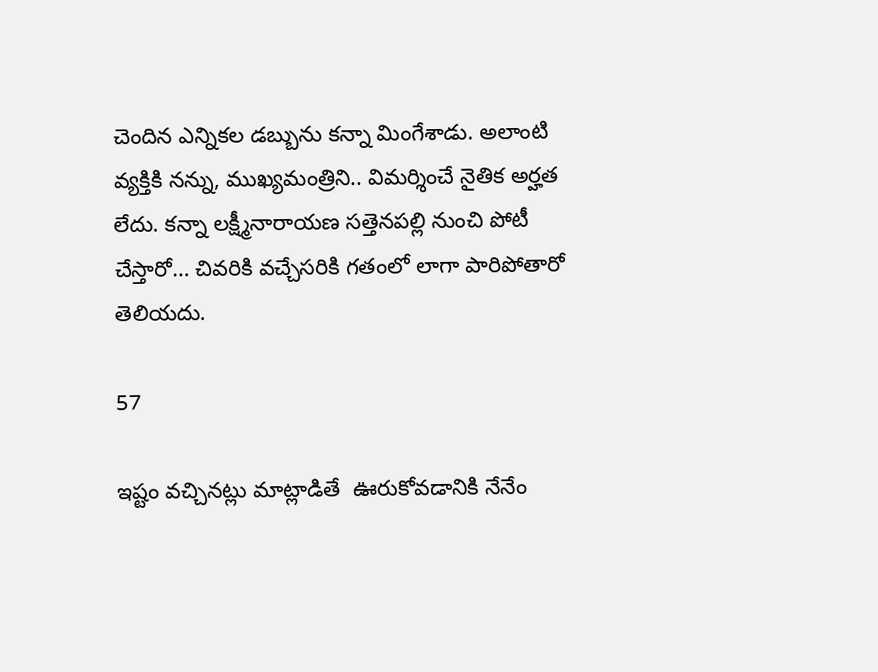చెందిన ఎన్నికల డబ్బును కన్నా మింగేశాడు. అలాంటి వ్యక్తికి నన్ను, ముఖ్యమంత్రిని.. విమర్శించే నైతిక అర్హత లేదు. కన్నా లక్ష్మీనారాయణ సత్తెనపల్లి నుంచి పోటీ చేస్తారో… చివరికి వచ్చేసరికి గతంలో లాగా పారిపోతారో తెలియదు.

57

ఇష్టం వచ్చినట్లు మాట్లాడితే  ఊరుకోవడానికి నేనేం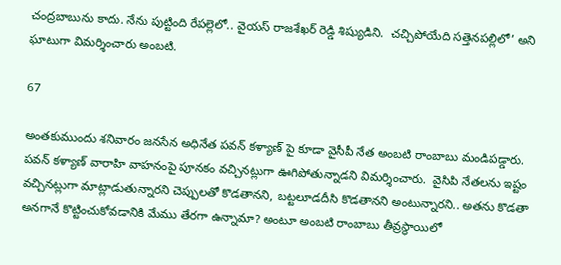చంద్రబాబును కాదు. నేను పుట్టింది రేపల్లెలో.. వైయస్ రాజశేఖర్ రెడ్డి శిష్యుడిని.  చచ్చిపోయేది సత్తెనపల్లిలో’ అని ఘాటుగా విమర్శించారు అంబటి.

67

అంతకుముందు శనివారం జనసేన అధినేత పవన్ కళ్యాణ్ పై కూడా వైసీపీ నేత అంబటి రాంబాబు మండిపడ్డారు. పవన్ కళ్యాణ్ వారాహి వాహనంపై పూనకం వచ్చినట్లుగా ఊగిపోతున్నాడని విమర్శించారు.  వైసిపి నేతలను ఇష్టం వచ్చినట్లుగా మాట్లాడుతున్నారని చెప్పులతో కొడతానని, బట్టలూడదీసి కొడతానని అంటున్నారని.. అతను కొడతా అనగానే కొట్టించుకోవడానికి మేము తేరగా ఉన్నామా? అంటూ అంబటి రాంబాబు తీవ్రస్థాయిలో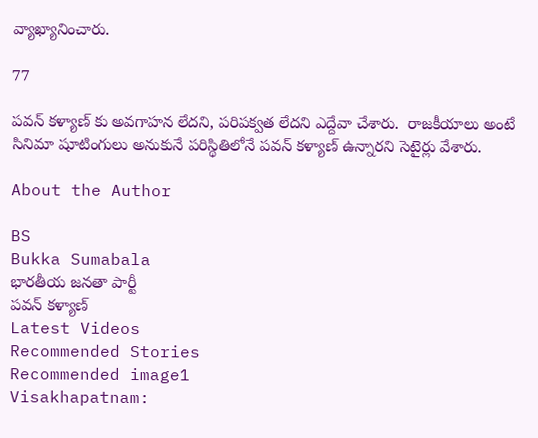వ్యాఖ్యానించారు.

77

పవన్ కళ్యాణ్ కు అవగాహన లేదని, పరిపక్వత లేదని ఎద్దేవా చేశారు.  రాజకీయాలు అంటే సినిమా షూటింగులు అనుకునే పరిస్థితిలోనే పవన్ కళ్యాణ్ ఉన్నారని సెటైర్లు వేశారు.

About the Author

BS
Bukka Sumabala
భారతీయ జనతా పార్టీ
పవన్ కళ్యాణ్
Latest Videos
Recommended Stories
Recommended image1
Visakhapatnam: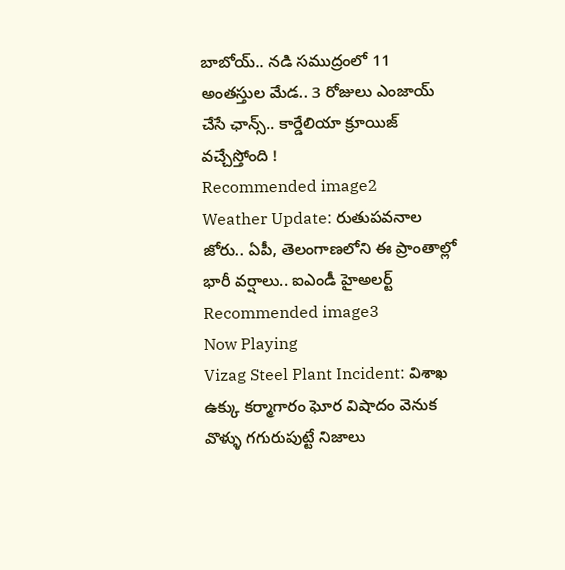బాబోయ్.. నడి సముద్రంలో 11 అంతస్తుల మేడ.. 3 రోజులు ఎంజాయ్ చేసే ఛాన్స్.. కార్డేలియా క్రూయిజ్ వచ్చేస్తోంది !
Recommended image2
Weather Update: రుతుపవనాల జోరు.. ఏపీ, తెలంగాణలోని ఈ ప్రాంతాల్లో భారీ వర్షాలు.. ఐఎండీ హైఅలర్ట్
Recommended image3
Now Playing
Vizag Steel Plant Incident: విశాఖ ఉక్కు కర్మాగారం ఘోర విషాదం వెనుక వొళ్ళు గగురుపుట్టే నిజాలు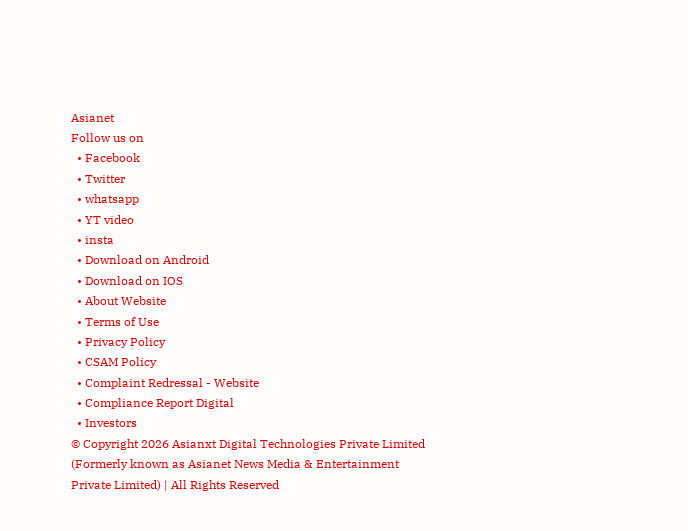Asianet
Follow us on
  • Facebook
  • Twitter
  • whatsapp
  • YT video
  • insta
  • Download on Android
  • Download on IOS
  • About Website
  • Terms of Use
  • Privacy Policy
  • CSAM Policy
  • Complaint Redressal - Website
  • Compliance Report Digital
  • Investors
© Copyright 2026 Asianxt Digital Technologies Private Limited (Formerly known as Asianet News Media & Entertainment Private Limited) | All Rights Reserved